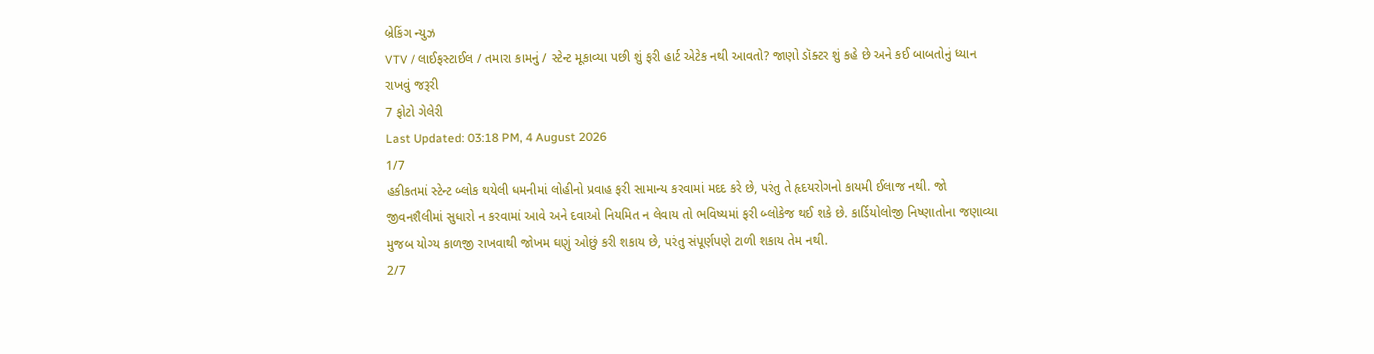બ્રેકિંગ ન્યુઝ
VTV / લાઈફસ્ટાઈલ / તમારા કામનું / સ્ટેન્ટ મૂકાવ્યા પછી શું ફરી હાર્ટ એટેક નથી આવતો? જાણો ડૉક્ટર શું કહે છે અને કઈ બાબતોનું ધ્યાન રાખવું જરૂરી
7 ફોટો ગેલેરી
Last Updated: 03:18 PM, 4 August 2026
1/7
હકીકતમાં સ્ટેન્ટ બ્લોક થયેલી ધમનીમાં લોહીનો પ્રવાહ ફરી સામાન્ય કરવામાં મદદ કરે છે, પરંતુ તે હૃદયરોગનો કાયમી ઈલાજ નથી. જો જીવનશૈલીમાં સુધારો ન કરવામાં આવે અને દવાઓ નિયમિત ન લેવાય તો ભવિષ્યમાં ફરી બ્લોકેજ થઈ શકે છે. કાર્ડિયોલોજી નિષ્ણાતોના જણાવ્યા મુજબ યોગ્ય કાળજી રાખવાથી જોખમ ઘણું ઓછું કરી શકાય છે, પરંતુ સંપૂર્ણપણે ટાળી શકાય તેમ નથી.
2/7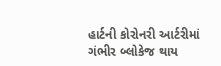હાર્ટની કોરોનરી આર્ટરીમાં ગંભીર બ્લોકેજ થાય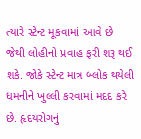ત્યારે સ્ટેન્ટ મૂકવામાં આવે છે જેથી લોહીનો પ્રવાહ ફરી શરૂ થઈ શકે. જોકે સ્ટેન્ટ માત્ર બ્લોક થયેલી ધમનીને ખુલ્લી કરવામાં મદદ કરે છે. હૃદયરોગનું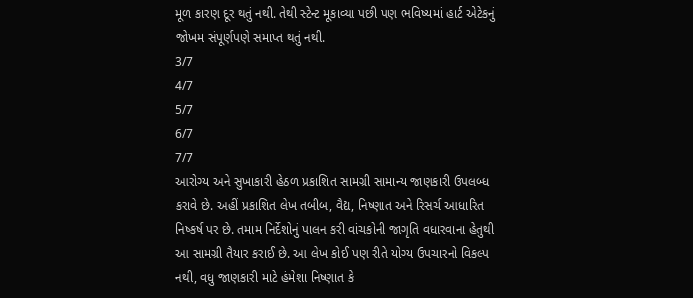મૂળ કારણ દૂર થતું નથી. તેથી સ્ટેન્ટ મૂકાવ્યા પછી પણ ભવિષ્યમાં હાર્ટ એટેકનું જોખમ સંપૂર્ણપણે સમાપ્ત થતું નથી.
3/7
4/7
5/7
6/7
7/7
આરોગ્ય અને સુખાકારી હેઠળ પ્રકાશિત સામગ્રી સામાન્ય જાણકારી ઉપલબ્ધ કરાવે છે. અહીં પ્રકાશિત લેખ તબીબ, વૈદ્ય, નિષ્ણાત અને રિસર્ચ આધારિત નિષ્કર્ષ પર છે. તમામ નિર્દેશોનું પાલન કરી વાંચકોની જાગૃતિ વધારવાના હેતુથી આ સામગ્રી તૈયાર કરાઈ છે. આ લેખ કોઈ પણ રીતે યોગ્ય ઉપચારનો વિકલ્પ નથી, વધુ જાણકારી માટે હંમેશા નિષ્ણાત કે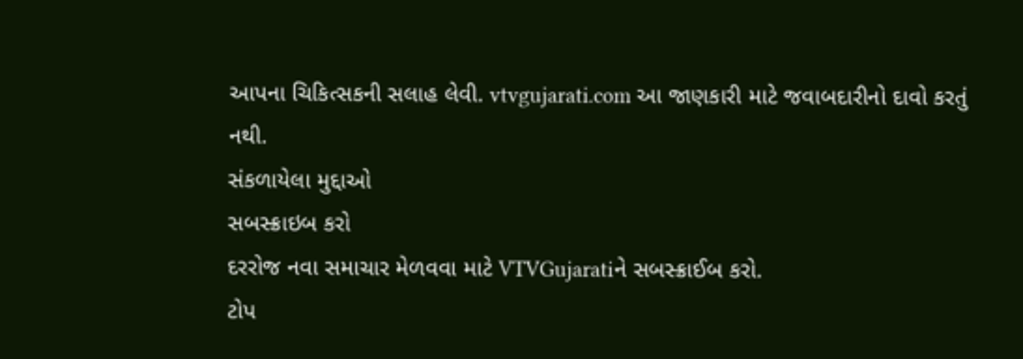આપના ચિકિત્સકની સલાહ લેવી. vtvgujarati.com આ જાણકારી માટે જવાબદારીનો દાવો કરતું નથી.
સંકળાયેલા મુદ્દાઓ
સબસ્ક્રાઇબ કરો
દરરોજ નવા સમાચાર મેળવવા માટે VTVGujaratiને સબસ્ક્રાઈબ કરો.
ટોપ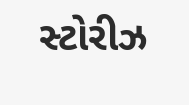સ્ટોરીઝ